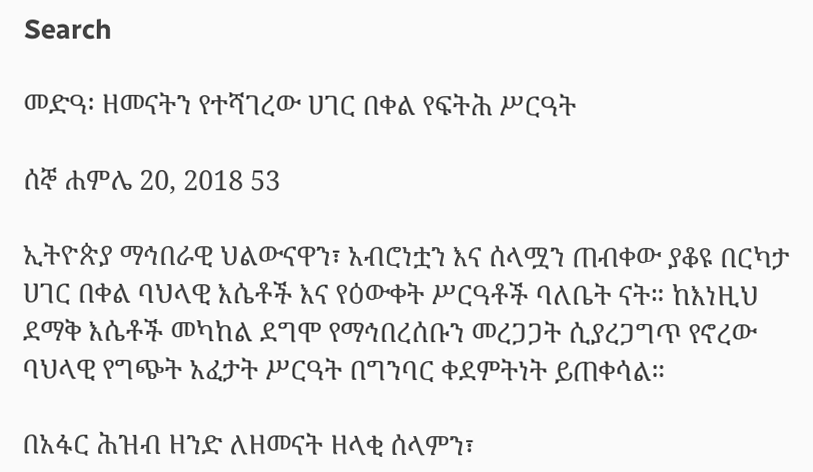Search

መድዓ፡ ዘመናትን የተሻገረው ሀገር በቀል የፍትሕ ሥርዓት

ሰኞ ሐምሌ 20, 2018 53

ኢትዮጵያ ማኅበራዊ ህልውናዋን፣ አብሮነቷን እና ሰላሟን ጠብቀው ያቆዩ በርካታ ሀገር በቀል ባህላዊ እሴቶች እና የዕውቀት ሥርዓቶች ባለቤት ናት። ከእነዚህ ደማቅ እሴቶች መካከል ደግሞ የማኅበረሰቡን መረጋጋት ሲያረጋግጥ የኖረው ባህላዊ የግጭት አፈታት ሥርዓት በግንባር ቀደምትነት ይጠቀሳል።

በአፋር ሕዝብ ዘንድ ለዘመናት ዘላቂ ሰላምን፣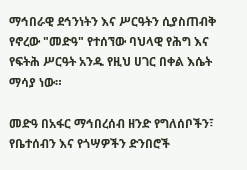ማኅበራዊ ደኅንነትን እና ሥርዓትን ሲያስጠብቅ የኖረው "መድዓ" የተሰኘው ባህላዊ የሕግ እና የፍትሕ ሥርዓት አንዱ የዚህ ሀገር በቀል እሴት ማሳያ ነው።

መድዓ በአፋር ማኅበረሰብ ዘንድ የግለሰቦችን፣ የቤተሰብን እና የጎሣዎችን ድንበሮች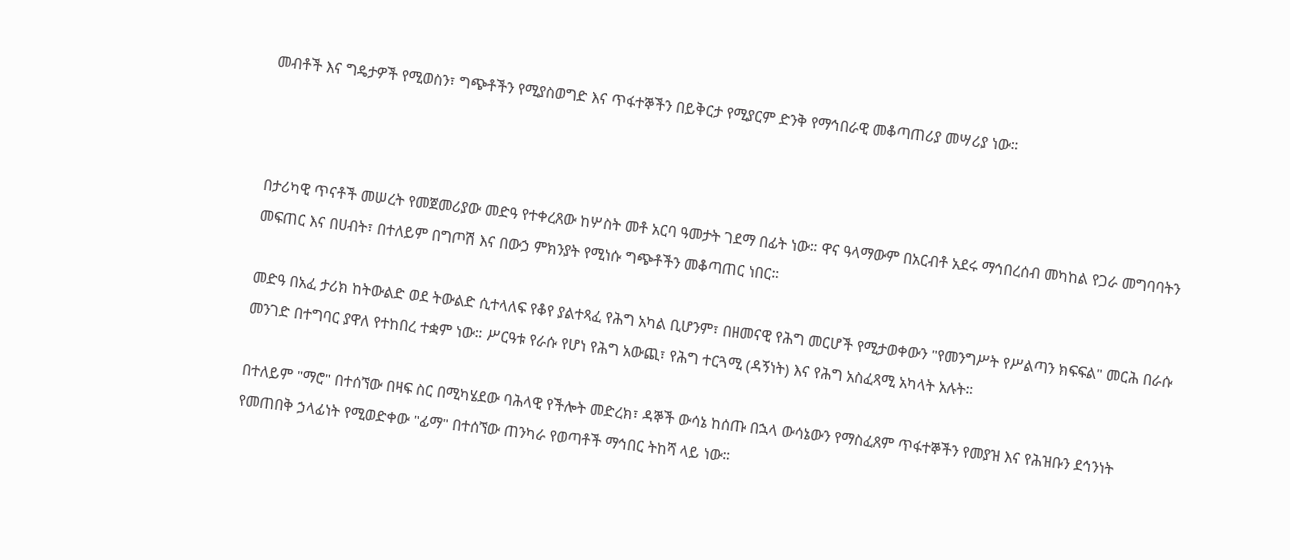መብቶች እና ግዴታዎች የሚወስን፣ ግጭቶችን የሚያስወግድ እና ጥፋተኞችን በይቅርታ የሚያርም ድንቅ የማኅበራዊ መቆጣጠሪያ መሣሪያ ነው።



በታሪካዊ ጥናቶች መሠረት የመጀመሪያው መድዓ የተቀረጸው ከሦስት መቶ አርባ ዓመታት ገደማ በፊት ነው። ዋና ዓላማውም በአርብቶ አደሩ ማኅበረሰብ መካከል የጋራ መግባባትን መፍጠር እና በሀብት፣ በተለይም በግጦሽ እና በውኃ ምክንያት የሚነሱ ግጭቶችን መቆጣጠር ነበር።

መድዓ በአፈ ታሪክ ከትውልድ ወደ ትውልድ ሲተላለፍ የቆየ ያልተጻፈ የሕግ አካል ቢሆንም፣ በዘመናዊ የሕግ መርሆች የሚታወቀውን "የመንግሥት የሥልጣን ክፍፍል" መርሕ በራሱ መንገድ በተግባር ያዋለ የተከበረ ተቋም ነው። ሥርዓቱ የራሱ የሆነ የሕግ አውጪ፣ የሕግ ተርጓሚ (ዳኝነት) እና የሕግ አስፈጻሚ አካላት አሉት።

በተለይም "ማሮ" በተሰኘው በዛፍ ስር በሚካሄደው ባሕላዊ የችሎት መድረክ፣ ዳኞች ውሳኔ ከሰጡ በኋላ ውሳኔውን የማስፈጸም ጥፋተኞችን የመያዝ እና የሕዝቡን ደኅንነት የመጠበቅ ኃላፊነት የሚወድቀው "ፊማ" በተሰኘው ጠንካራ የወጣቶች ማኅበር ትከሻ ላይ ነው።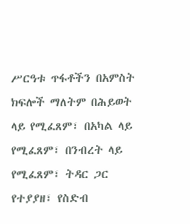ሥርዓቱ ጥፋቶችን በአምስት ክፍሎች ማለትም በሕይወት ላይ የሚፈጸም፣ በአካል ላይ የሚፈጸም፣ በንብረት ላይ የሚፈጸም፣ ትዳር ጋር የተያያዘ፣ የስድብ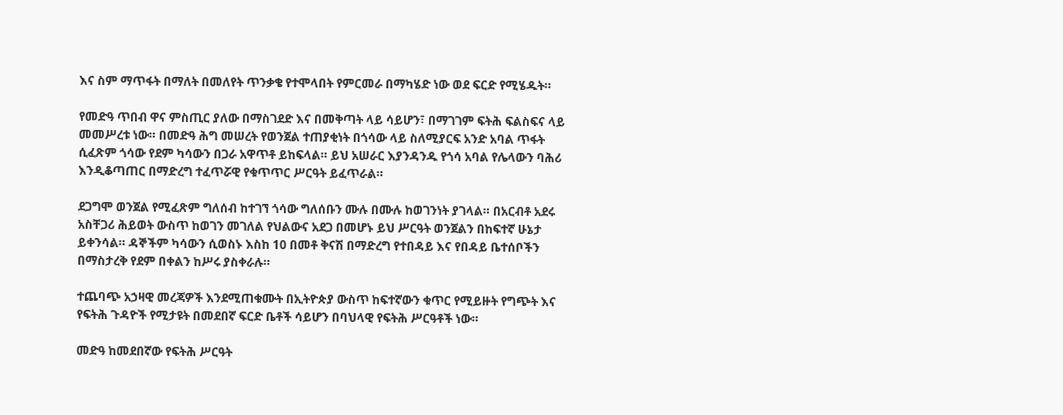እና ስም ማጥፋት በማለት በመለየት ጥንቃቄ የተሞላበት የምርመራ በማካሄድ ነው ወደ ፍርድ የሚሄዱት።

የመድዓ ጥበብ ዋና ምስጢር ያለው በማስገደድ እና በመቅጣት ላይ ሳይሆን፣ በማገገም ፍትሕ ፍልስፍና ላይ መመሥረቱ ነው። በመድዓ ሕግ መሠረት የወንጀል ተጠያቂነት በጎሳው ላይ ስለሚያርፍ አንድ አባል ጥፋት ሲፈጽም ጎሳው የደም ካሳውን በጋራ አዋጥቶ ይከፍላል። ይህ አሠራር እያንዳንዱ የጎሳ አባል የሌላውን ባሕሪ እንዲቆጣጠር በማድረግ ተፈጥሯዊ የቁጥጥር ሥርዓት ይፈጥራል።

ደጋግሞ ወንጀል የሚፈጽም ግለሰብ ከተገኘ ጎሳው ግለሰቡን ሙሉ በሙሉ ከወገንነት ያገላል። በአርብቶ አደሩ አስቸጋሪ ሕይወት ውስጥ ከወገን መገለል የህልውና አደጋ በመሆኑ ይህ ሥርዓት ወንጀልን በከፍተኛ ሁኔታ ይቀንሳል። ዳኞችም ካሳውን ሲወስኑ እስከ 10 በመቶ ቅናሽ በማድረግ የተበዳይ እና የበዳይ ቤተሰቦችን በማስታረቅ የደም በቀልን ከሥሩ ያስቀራሉ።

ተጨባጭ አኃዛዊ መረጃዎች እንደሚጠቁሙት በኢትዮጵያ ውስጥ ከፍተኛውን ቁጥር የሚይዙት የግጭት እና የፍትሕ ጉዳዮች የሚታዩት በመደበኛ ፍርድ ቤቶች ሳይሆን በባህላዊ የፍትሕ ሥርዓቶች ነው።

መድዓ ከመደበኛው የፍትሕ ሥርዓት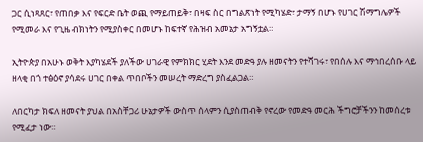ጋር ሲነጻጸር፣ የጠበቃ እና የፍርድ ቤት ወጪ የማይጠይቅ፣ በዛፍ ስር በግልጽነት የሚካሄድ፣ ታማኝ በሆኑ የሀገር ሽማግሌዎች የሚመራ እና የጊዜ ብክነትን የሚያስቀር በመሆኑ ከፍተኛ የሕዝብ አመኔታ አግኝቷል።

ኢትዮጵያ በአሁኑ ወቅት እያካሄደች ያለችው ሀገራዊ የምክክር ሂደት እንደ መድዓ ያሉ ዘመናትን የተሻገሩ፣ የበሰሉ እና ማኅበረሰቡ ላይ ዘላቂ በጎ ተፅዕኖ ያሳደሩ ሀገር በቀል ጥበቦችን መሠረት ማድረግ ያስፈልጋል።

ለበርካታ ክፍለ ዘመናት ያህል በአስቸጋሪ ሁኔታዎች ውስጥ ሰላምን ሲያስጠብቅ የኖረው የመድዓ መርሕ ችግሮቻችንን ከመሰረቱ የሚፈታ ነው።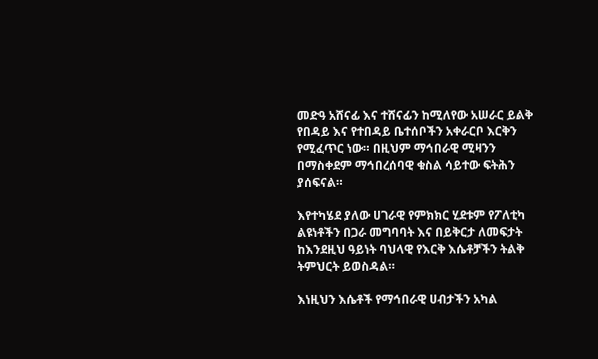መድዓ አሸናፊ እና ተሸናፊን ከሚለየው አሠራር ይልቅ የበዳይ እና የተበዳይ ቤተሰቦችን አቀራርቦ እርቅን የሚፈጥር ነው። በዚህም ማኅበራዊ ሚዛንን በማስቀደም ማኅበረሰባዊ ቁስል ሳይተው ፍትሕን ያሰፍናል።

እየተካሄደ ያለው ሀገራዊ የምክክር ሂደቱም የፖለቲካ ልዩነቶችን በጋራ መግባባት እና በይቅርታ ለመፍታት ከእንደዚህ ዓይነት ባህላዊ የእርቅ እሴቶቻችን ትልቅ ትምህርት ይወስዳል።

እነዚህን እሴቶች የማኅበራዊ ሀብታችን አካል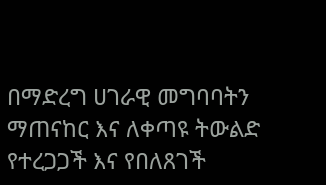በማድረግ ሀገራዊ መግባባትን ማጠናከር እና ለቀጣዩ ትውልድ የተረጋጋች እና የበለጸገች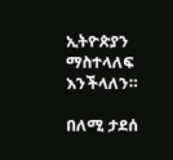ኢትዮጵያን ማስተላለፍ እንችላለን።

በለሚ ታደሰ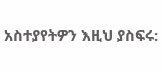አስተያየትዎን እዚህ ያስፍሩ: